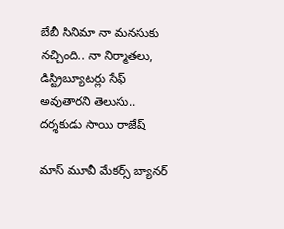బేబీ సినిమా నా మనసుకు నచ్చింది.. నా నిర్మాతలు, డిస్ట్రిబ్యూటర్లు సేఫ్ అవుతారని తెలుసు.. దర్శకుడు సాయి రాజేష్

మాస్ మూవీ మేకర్స్ బ్యానర్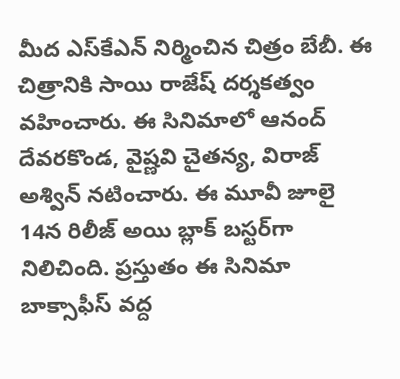మీద ఎస్‌కేఎన్ నిర్మించిన చిత్రం బేబీ. ఈ చిత్రానికి సాయి రాజేష్ దర్శకత్వం వహించారు. ఈ సినిమాలో ఆనంద్ దేవరకొండ, వైష్ణవి చైతన్య, విరాజ్ అశ్విన్ నటించారు. ఈ మూవీ జూలై 14న రిలీజ్ అయి బ్లాక్ బస్టర్‌గా నిలిచింది. ప్రస్తుతం ఈ సినిమా బాక్సాఫీస్ వద్ద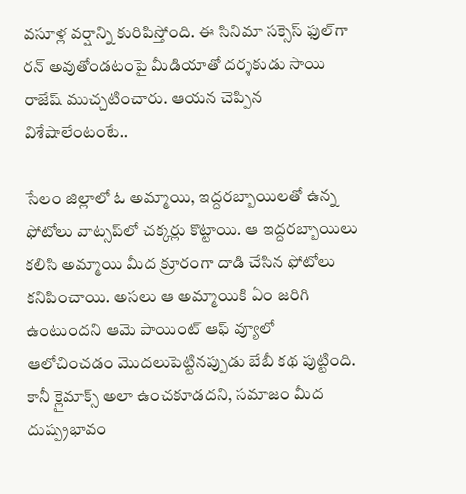వసూళ్ల వర్షాన్ని కురిపిస్తోంది. ఈ సినిమా సక్సెస్ ఫుల్‌గా రన్ అవుతోండటంపై మీడియాతో దర్శకుడు సాయి రాజేష్ ముచ్చటించారు. ఆయన చెప్పిన విశేషాలేంటంటే..

సేలం జిల్లాలో ఓ అమ్మాయి, ఇద్దరబ్బాయిలతో ఉన్న ఫోటోలు వాట్సప్‌లో చక్కర్లు కొట్టాయి. ఆ ఇద్దరబ్బాయిలు కలిసి అమ్మాయి మీద క్రూరంగా దాడి చేసిన ఫోటోలు కనిపించాయి. అసలు ఆ అమ్మాయికి ఏం జరిగి ఉంటుందని ఆమె పాయింట్ ఆఫ్ వ్యూలో ఆలోచించడం మొదలుపెట్టినప్పుడు బేబీ కథ పుట్టింది. కానీ క్లైమాక్స్ అలా ఉంచకూడదని, సమాజం మీద దుష్ప్రభావం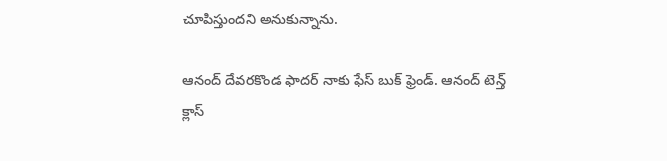చూపిస్తుందని అనుకున్నాను.

ఆనంద్ దేవరకొండ ఫాదర్ నాకు ఫేస్ బుక్ ఫ్రెండ్. ఆనంద్ టెన్త్ క్లాస్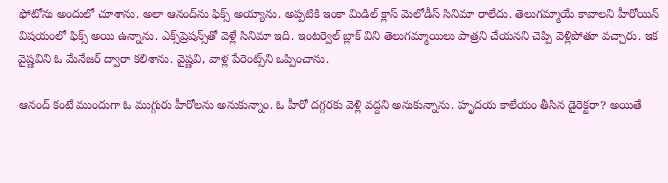ఫోటోను అందులో చూశాను. అలా ఆనంద్‌ను ఫిక్స్ అయ్యాను. అప్పటికి ఇంకా మిడిల్ క్లాస్ మెలోడీస్ సినిమా రాలేదు. తెలుగమ్మాయే కావాలని హీరోయిన్ విషయంలో ఫిక్స్ అయి ఉన్నాను. ఎక్స్‌ప్రెషన్స్‌తో వెళ్లే సినిమా ఇది. ఇంటర్వెల్ బ్లాక్ విని తెలుగమ్మాయిలు పాత్రని చేయనని చెప్పి వెళ్లిపోతూ వచ్చారు. ఇక వైష్ణవిని ఓ మేనేజర్ ద్వారా కలిశాను. వైష్ణవి, వాళ్ల పేరెంట్స్‌ని ఒప్పించాను.

ఆనంద్ కంటే ముందుగా ఓ ముగ్గురు హీరోలను అనుకున్నాం. ఓ హీరో దగ్గరకు వెళ్లి వద్దని అనుకున్నాను. హృదయ కాలేయం తీసిన డైరెక్టరా? అయితే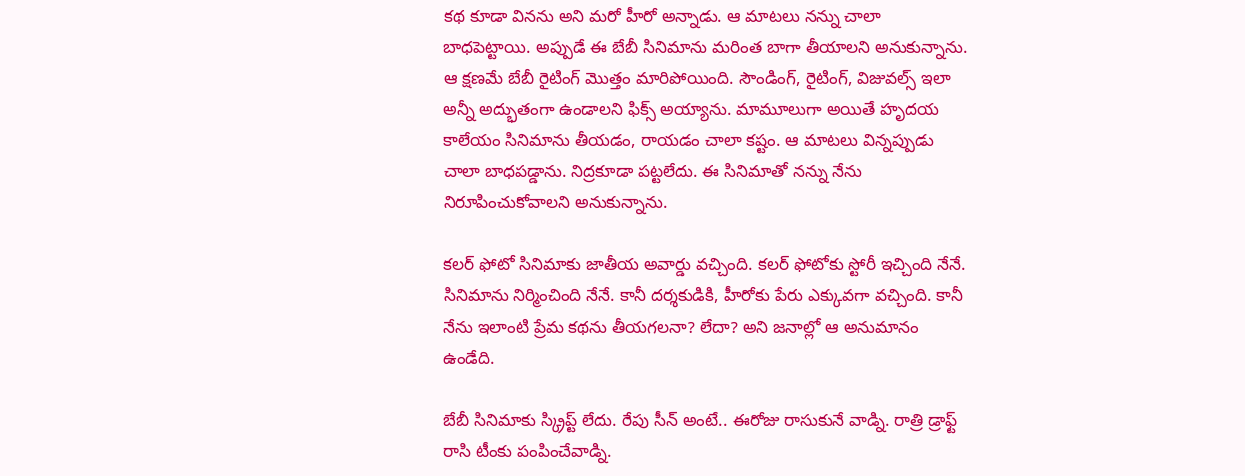కథ కూడా వినను అని మరో హీరో అన్నాడు. ఆ మాటలు నన్ను చాలా బాధపెట్టాయి. అప్పుడే ఈ బేబీ సినిమాను మరింత బాగా తీయాలని అనుకున్నాను. ఆ క్షణమే బేబీ రైటింగ్ మొత్తం మారిపోయింది. సౌండింగ్, రైటింగ్, విజువల్స్ ఇలా అన్నీ అద్భుతంగా ఉండాలని ఫిక్స్ అయ్యాను. మామూలుగా అయితే హృదయ కాలేయం సినిమాను తీయడం, రాయడం చాలా కష్టం. ఆ మాటలు విన్నప్పుడు చాలా బాధపడ్డాను. నిద్రకూడా పట్టలేదు. ఈ సినిమాతో నన్ను నేను నిరూపించుకోవాలని అనుకున్నాను.

కలర్ ఫోటో సినిమాకు జాతీయ అవార్డు వచ్చింది. కలర్ ఫోటోకు స్టోరీ ఇచ్చింది నేనే. సినిమాను నిర్మించింది నేనే. కానీ దర్శకుడికి, హీరోకు పేరు ఎక్కువగా వచ్చింది. కానీ నేను ఇలాంటి ప్రేమ కథను తీయగలనా? లేదా? అని జనాల్లో ఆ అనుమానం ఉండేది.

బేబీ సినిమాకు స్క్రిప్ట్ లేదు. రేపు సీన్ అంటే.. ఈరోజు రాసుకునే వాడ్ని. రాత్రి డ్రాఫ్ట్ రాసి టీంకు పంపించేవాడ్ని.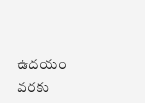ఉదయం వరకు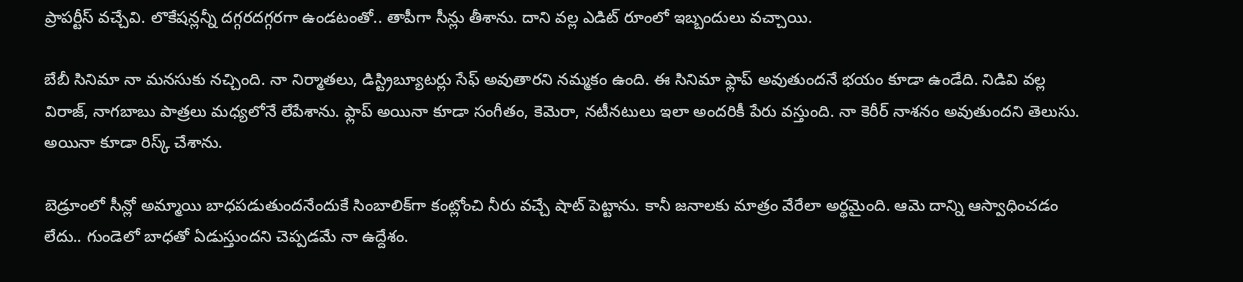ప్రాపర్టీస్ వచ్చేవి. లొకేషన్లన్నీ దగ్గరదగ్గరగా ఉండటంతో.. తాపీగా సీన్లు తీశాను. దాని వల్ల ఎడిట్ రూంలో ఇబ్బందులు వచ్చాయి.

బేబీ సినిమా నా మనసుకు నచ్చింది. నా నిర్మాతలు, డిస్ట్రిబ్యూటర్లు సేఫ్ అవుతారని నమ్మకం ఉంది. ఈ సినిమా ఫ్లాప్ అవుతుందనే భయం కూడా ఉండేది. నిడివి వల్ల విరాజ్, నాగబాబు పాత్రలు మధ్యలోనే లేపేశాను. ఫ్లాప్ అయినా కూడా సంగీతం, కెమెరా, నటీనటులు ఇలా అందరికీ పేరు వస్తుంది. నా కెరీర్ నాశనం అవుతుందని తెలుసు. అయినా కూడా రిస్క్ చేశాను.

బెడ్రూంలో సీన్లో అమ్మాయి బాధపడుతుందనేందుకే సింబాలిక్‌గా కంట్లోంచి నీరు వచ్చే షాట్ పెట్టాను. కానీ జనాలకు మాత్రం వేరేలా అర్థమైంది. ఆమె దాన్ని ఆస్వాధించడం లేదు.. గుండెలో బాధతో ఏడుస్తుందని చెప్పడమే నా ఉద్దేశం.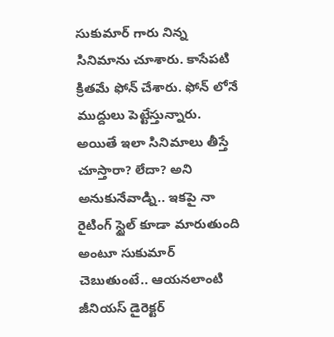సుకుమార్ గారు నిన్న సినిమాను చూశారు. కాసేపటి క్రితమే ఫోన్ చేశారు. ఫోన్ లోనే ముద్దులు పెట్టేస్తున్నారు. అయితే ఇలా సినిమాలు తీస్తే చూస్తారా? లేదా? అని అనుకునేవాడ్ని.. ఇకపై నా రైటింగ్ స్టైల్ కూడా మారుతుంది అంటూ సుకుమార్ చెబుతుంటే.. ఆయనలాంటి జీనియస్ డైరెక్టర్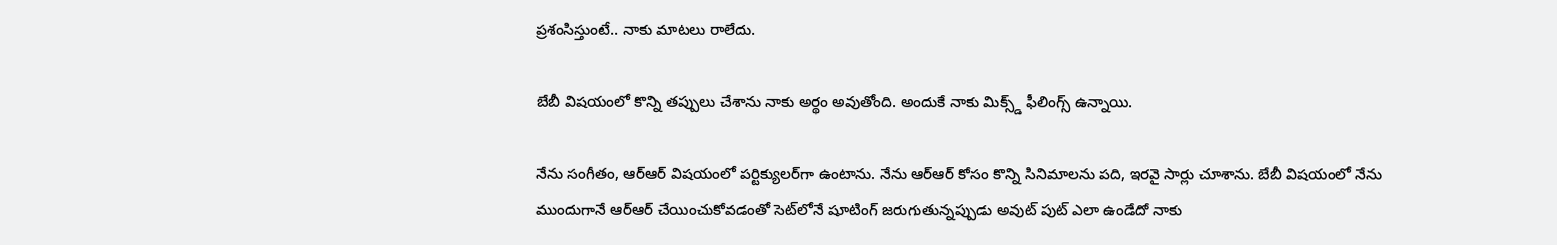ప్రశంసిస్తుంటే.. నాకు మాటలు రాలేదు.

బేబీ విషయంలో కొన్ని తప్పులు చేశాను నాకు అర్థం అవుతోంది. అందుకే నాకు మిక్స్డ్ ఫీలింగ్స్ ఉన్నాయి.

నేను సంగీతం, ఆర్ఆర్ విషయంలో పర్టిక్యులర్‌గా ఉంటాను. నేను ఆర్ఆర్ కోసం కొన్ని సినిమాలను పది, ఇరవై సార్లు చూశాను. బేబీ విషయంలో నేను ముందుగానే ఆర్ఆర్ చేయించుకోవడంతో సెట్‌లోనే షూటింగ్ జరుగుతున్నప్పుడు అవుట్ పుట్ ఎలా ఉండేదో నాకు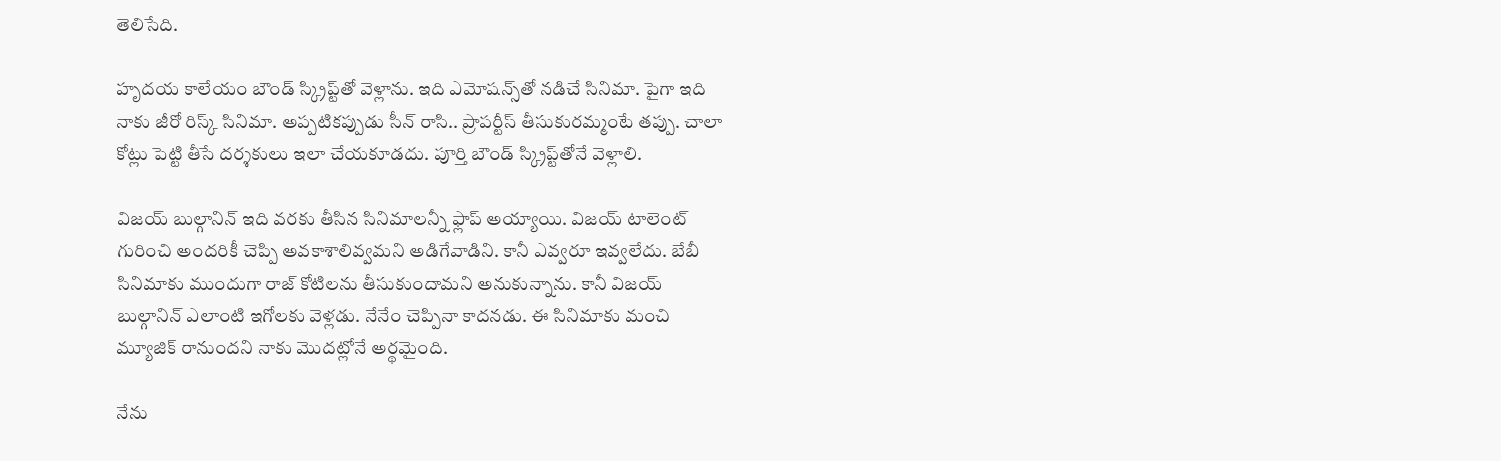తెలిసేది.

హృదయ కాలేయం బౌండ్ స్క్రిప్ట్‌తో వెళ్లాను. ఇది ఎమోషన్స్‌తో నడిచే సినిమా. పైగా ఇది నాకు జీరో రిస్క్ సినిమా. అప్పటికప్పుడు సీన్ రాసి.. ప్రాపర్టీస్ తీసుకురమ్మంటే తప్పు. చాలా కోట్లు పెట్టి తీసే దర్శకులు ఇలా చేయకూడదు. పూర్తి బౌండ్ స్క్రిప్ట్‌తోనే వెళ్లాలి.

విజయ్ బుల్గానిన్ ఇది వరకు తీసిన సినిమాలన్నీ ఫ్లాప్ అయ్యాయి. విజయ్ టాలెంట్ గురించి అందరికీ చెప్పి అవకాశాలివ్వమని అడిగేవాడిని. కానీ ఎవ్వరూ ఇవ్వలేదు. బేబీ సినిమాకు ముందుగా రాజ్ కోటిలను తీసుకుందామని అనుకున్నాను. కానీ విజయ్ బుల్గానిన్ ఎలాంటి ఇగోలకు వెళ్లడు. నేనేం చెప్పినా కాదనడు. ఈ సినిమాకు మంచి మ్యూజిక్ రానుందని నాకు మొదట్లోనే అర్థమైంది.

నేను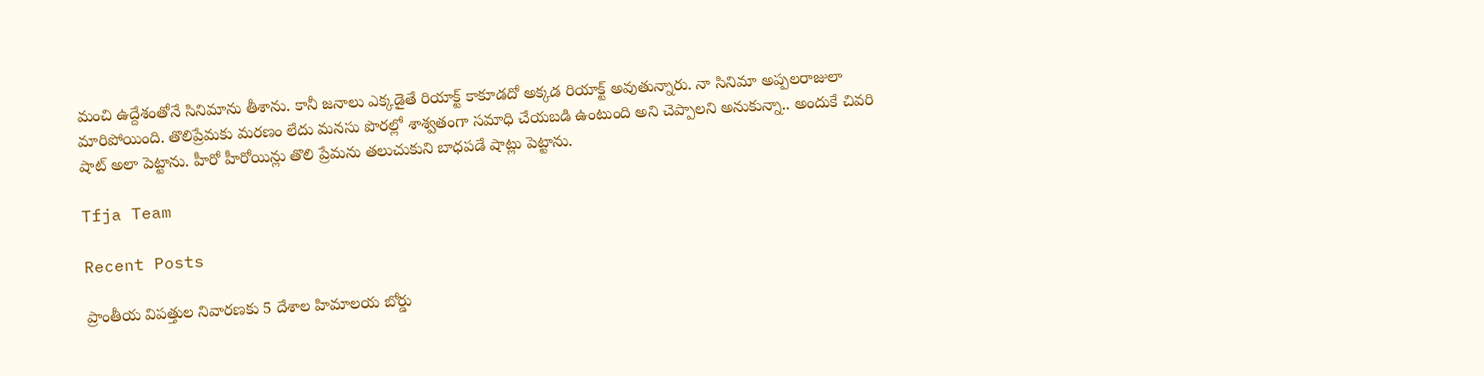మంచి ఉద్దేశంతోనే సినిమాను తీశాను. కానీ జనాలు ఎక్కడైతే రియాక్ట్ కాకూడదో అక్కడ రియాక్ట్ అవుతున్నారు. నా సినిమా అప్పలరాజులా మారిపోయింది. తొలిప్రేమకు మరణం లేదు మనసు పొరల్లో శాశ్వతంగా సమాధి చేయబడి ఉంటుంది అని చెప్పాలని అనుకున్నా.. అందుకే చివరి షాట్ అలా పెట్టాను. హీరో హీరోయిన్లు తొలి ప్రేమను తలుచుకుని బాధపడే షాట్లు పెట్టాను.

Tfja Team

Recent Posts

ప్రాంతీయ విపత్తుల నివారణకు 5 దేశాల హిమాలయ బోర్డు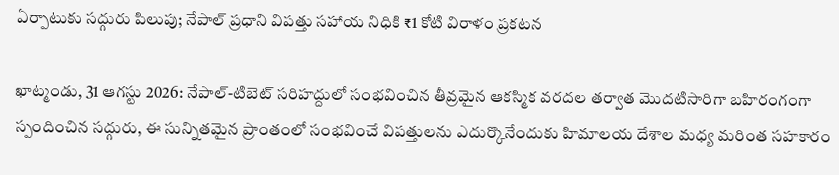ఏర్పాటుకు సద్గురు పిలుపు; నేపాల్ ప్రధాని విపత్తు సహాయ నిధికి ₹1 కోటి విరాళం ప్రకటన

ఖాట్మండు, 31 ఆగస్టు 2026: నేపాల్-టిబెట్ సరిహద్దులో సంభవించిన తీవ్రమైన ఆకస్మిక వరదల తర్వాత మొదటిసారిగా బహిరంగంగా స్పందించిన సద్గురు, ఈ సున్నితమైన ప్రాంతంలో సంభవించే విపత్తులను ఎదుర్కొనేందుకు హిమాలయ దేశాల మధ్య మరింత సహకారం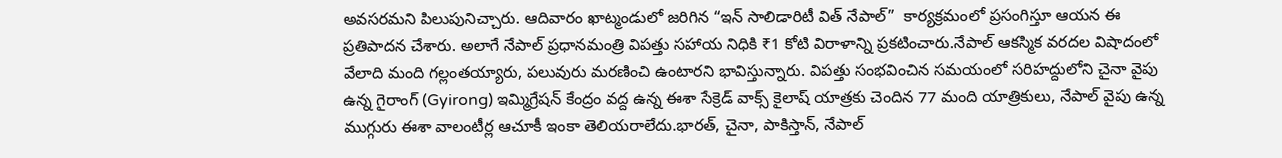అవసరమని పిలుపునిచ్చారు. ఆదివారం ఖాట్మండులో జరిగిన “ఇన్ సాలిడారిటీ విత్ నేపాల్”  కార్యక్రమంలో ప్రసంగిస్తూ ఆయన ఈ ప్రతిపాదన చేశారు. అలాగే నేపాల్ ప్రధానమంత్రి విపత్తు సహాయ నిధికి ₹1 కోటి విరాళాన్ని ప్రకటించారు.నేపాల్ ఆకస్మిక వరదల విషాదంలో వేలాది మంది గల్లంతయ్యారు, పలువురు మరణించి ఉంటారని భావిస్తున్నారు. విపత్తు సంభవించిన సమయంలో సరిహద్దులోని చైనా వైపు ఉన్న గైరాంగ్ (Gyirong) ఇమ్మిగ్రేషన్ కేంద్రం వద్ద ఉన్న ఈశా సేక్రెడ్ వాక్స్ కైలాష్ యాత్రకు చెందిన 77 మంది యాత్రికులు, నేపాల్ వైపు ఉన్న ముగ్గురు ఈశా వాలంటీర్ల ఆచూకీ ఇంకా తెలియరాలేదు.భారత్, చైనా, పాకిస్తాన్, నేపాల్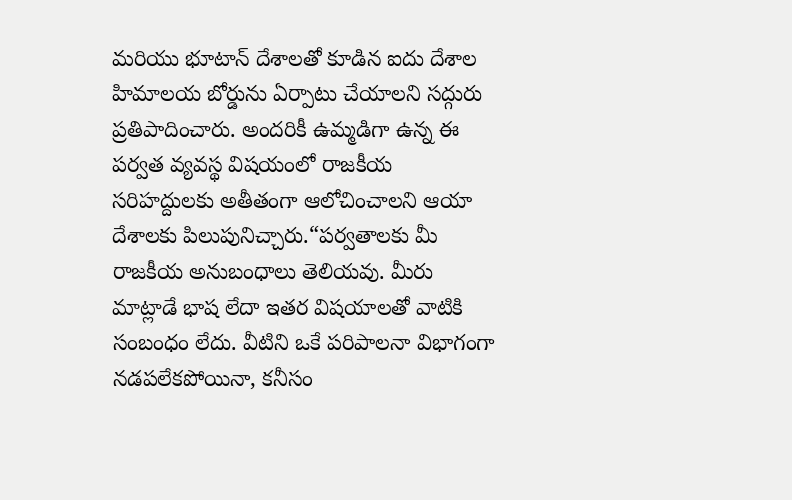మరియు భూటాన్ దేశాలతో కూడిన ఐదు దేశాల హిమాలయ బోర్డును ఏర్పాటు చేయాలని సద్గురు ప్రతిపాదించారు. అందరికీ ఉమ్మడిగా ఉన్న ఈ పర్వత వ్యవస్థ విషయంలో రాజకీయ సరిహద్దులకు అతీతంగా ఆలోచించాలని ఆయా దేశాలకు పిలుపునిచ్చారు.“పర్వతాలకు మీ రాజకీయ అనుబంధాలు తెలియవు. మీరు మాట్లాడే భాష లేదా ఇతర విషయాలతో వాటికి సంబంధం లేదు. వీటిని ఒకే పరిపాలనా విభాగంగా నడపలేకపోయినా, కనీసం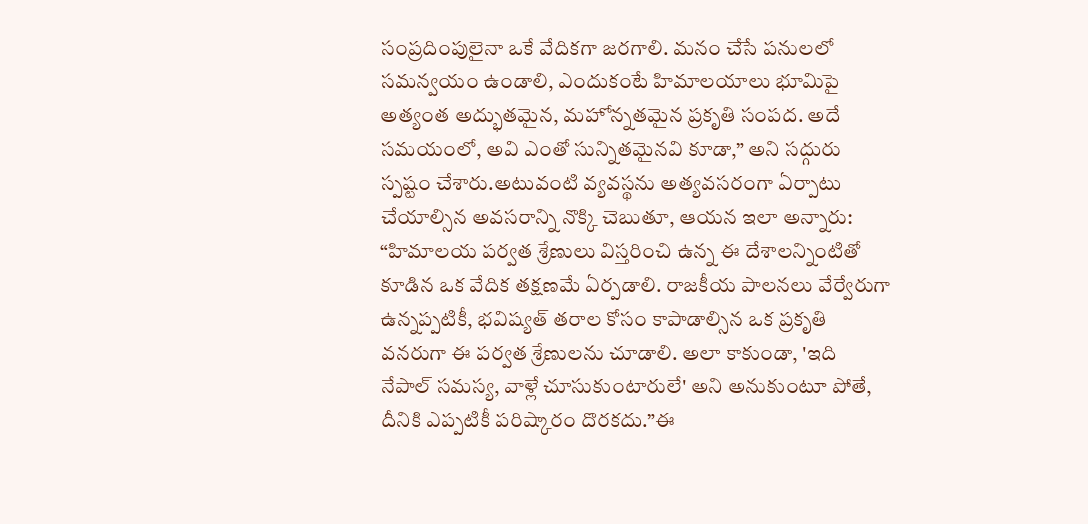సంప్రదింపులైనా ఒకే వేదికగా జరగాలి. మనం చేసే పనులలో సమన్వయం ఉండాలి, ఎందుకంటే హిమాలయాలు భూమిపై అత్యంత అద్భుతమైన, మహోన్నతమైన ప్రకృతి సంపద. అదే సమయంలో, అవి ఎంతో సున్నితమైనవి కూడా,” అని సద్గురు స్పష్టం చేశారు.అటువంటి వ్యవస్థను అత్యవసరంగా ఏర్పాటు చేయాల్సిన అవసరాన్ని నొక్కి చెబుతూ, ఆయన ఇలా అన్నారు: “హిమాలయ పర్వత శ్రేణులు విస్తరించి ఉన్న ఈ దేశాలన్నింటితో కూడిన ఒక వేదిక తక్షణమే ఏర్పడాలి. రాజకీయ పాలనలు వేర్వేరుగా ఉన్నప్పటికీ, భవిష్యత్ తరాల కోసం కాపాడాల్సిన ఒక ప్రకృతి వనరుగా ఈ పర్వత శ్రేణులను చూడాలి. అలా కాకుండా, 'ఇది నేపాల్ సమస్య, వాళ్లే చూసుకుంటారులే' అని అనుకుంటూ పోతే, దీనికి ఎప్పటికీ పరిష్కారం దొరకదు.”ఈ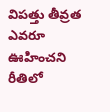విపత్తు తీవ్రత ఎవరూ ఊహించని రీతిలో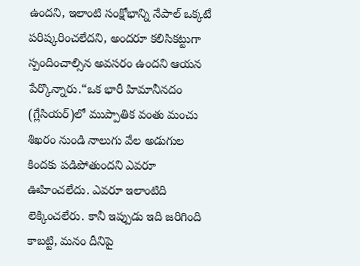ఉందని, ఇలాంటి సంక్షోభాన్ని నేపాల్ ఒక్కటే పరిష్కరించలేదని, అందరూ కలిసికట్టుగా స్పందించాల్సిన అవసరం ఉందని ఆయన పేర్కొన్నారు.“ఒక భారీ హిమానీనదం (గ్లేసియర్)లో ముప్పాతిక వంతు మంచు శిఖరం నుండి నాలుగు వేల అడుగుల కిందకు పడిపోతుందని ఎవరూ ఊహించలేదు. ఎవరూ ఇలాంటిది లెక్కించలేరు. కానీ ఇప్పుడు ఇది జరిగింది కాబట్టి, మనం దీనిపై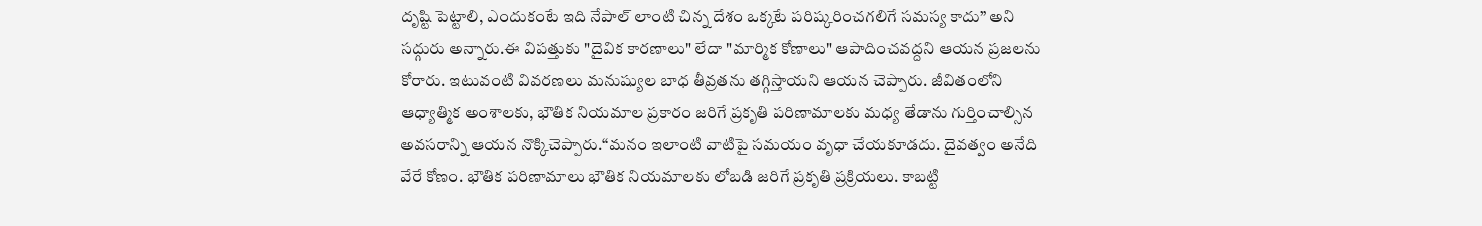దృష్టి పెట్టాలి, ఎందుకంటే ఇది నేపాల్ లాంటి చిన్న దేశం ఒక్కటే పరిష్కరించగలిగే సమస్య కాదు” అని సద్గురు అన్నారు.ఈ విపత్తుకు "దైవిక కారణాలు" లేదా "మార్మిక కోణాలు" ఆపాదించవద్దని ఆయన ప్రజలను కోరారు. ఇటువంటి వివరణలు మనుష్యుల బాధ తీవ్రతను తగ్గిస్తాయని ఆయన చెప్పారు. జీవితంలోని ఆధ్యాత్మిక అంశాలకు, భౌతిక నియమాల ప్రకారం జరిగే ప్రకృతి పరిణామాలకు మధ్య తేడాను గుర్తించాల్సిన అవసరాన్ని ఆయన నొక్కిచెప్పారు.“మనం ఇలాంటి వాటిపై సమయం వృధా చేయకూడదు. దైవత్వం అనేది వేరే కోణం. భౌతిక పరిణామాలు భౌతిక నియమాలకు లోబడి జరిగే ప్రకృతి ప్రక్రియలు. కాబట్టి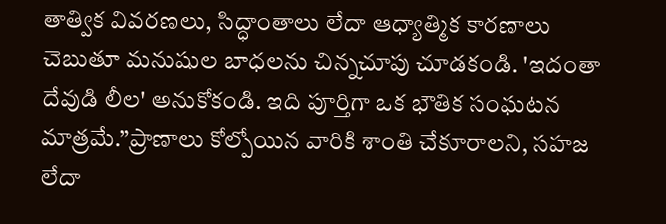తాత్విక వివరణలు, సిద్ధాంతాలు లేదా ఆధ్యాత్మిక కారణాలు చెబుతూ మనుషుల బాధలను చిన్నచూపు చూడకండి. 'ఇదంతా దేవుడి లీల' అనుకోకండి. ఇది పూర్తిగా ఒక భౌతిక సంఘటన మాత్రమే.”ప్రాణాలు కోల్పోయిన వారికి శాంతి చేకూరాలని, సహజ లేదా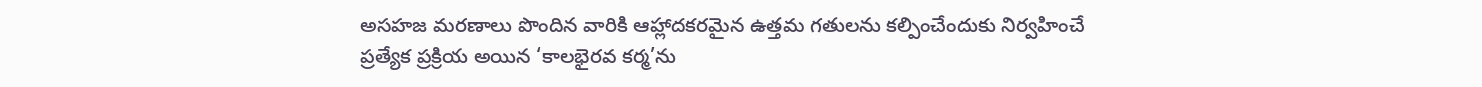అసహజ మరణాలు పొందిన వారికి ఆహ్లాదకరమైన ఉత్తమ గతులను కల్పించేందుకు నిర్వహించే ప్రత్యేక ప్రక్రియ అయిన ‘కాలభైరవ కర్మ’ను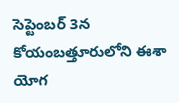సెప్టెంబర్ 3న కోయంబత్తూరులోని ఈశా యోగ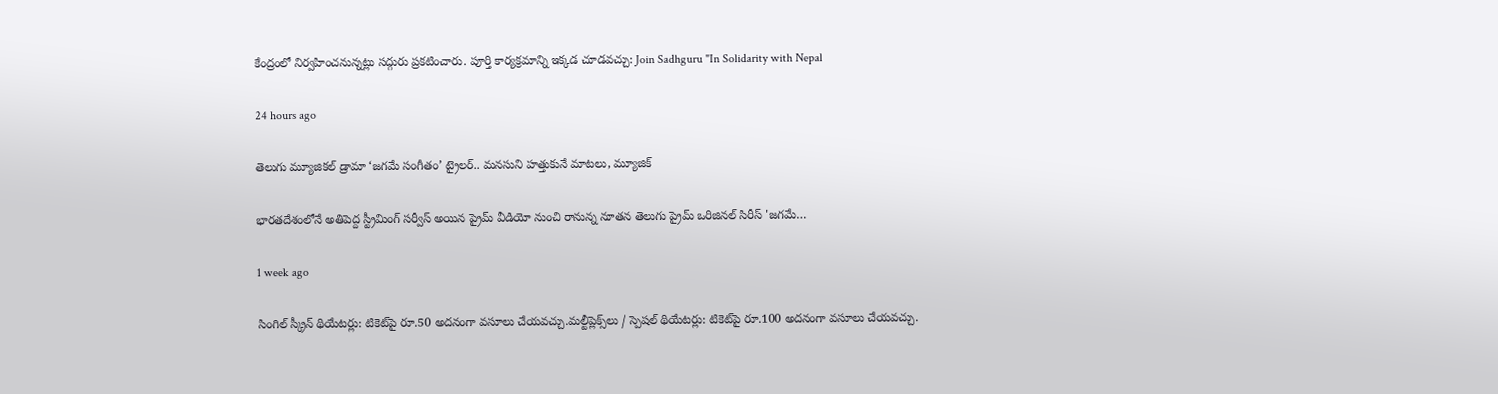కేంద్రంలో నిర్వహించనున్నట్లు సద్గురు ప్రకటించారు. పూర్తి కార్యక్రమాన్ని ఇక్కడ చూడవచ్చు: Join Sadhguru "In Solidarity with Nepal

24 hours ago

తెలుగు మ్యూజికల్ డ్రామా ‘జగమే సంగీతం’ ట్రైలర్‌.. మనసుని హత్తుకునే మాటలు, మ్యూజిక్

భారతదేశంలోనే అతిపెద్ద స్ట్రీమింగ్ సర్వీస్ అయిన ప్రైమ్ వీడియో నుంచి రానున్న నూతన తెలుగు ప్రైమ్ ఒరిజినల్ సిరీస్ 'జగమే…

1 week ago

సింగిల్ స్క్రీన్ థియేటర్లు: టికెట్‌పై రూ.50 అదనంగా వసూలు చేయవచ్చు.మల్టీప్లెక్స్‌లు / స్పెషల్ థియేటర్లు: టికెట్‌పై రూ.100 అదనంగా వసూలు చేయవచ్చు.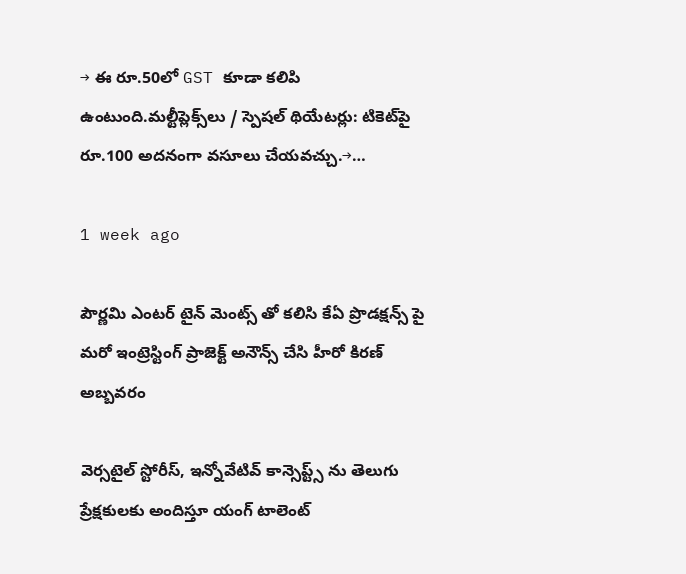→ ఈ రూ.50లో GST కూడా కలిపి ఉంటుంది.మల్టీప్లెక్స్‌లు / స్పెషల్ థియేటర్లు: టికెట్‌పై రూ.100 అదనంగా వసూలు చేయవచ్చు.→…

1 week ago

పౌర్ణమి ఎంటర్ టైన్ మెంట్స్ తో కలిసి కేఏ ప్రొడక్షన్స్ పై మరో ఇంట్రెస్టింగ్ ప్రాజెక్ట్ అనౌన్స్ చేసి హీరో కిరణ్ అబ్బవరం

వెర్సటైల్ స్టోరీస్, ఇన్నోవేటివ్ కాన్సెప్ట్స్ ను తెలుగు ప్రేక్షకులకు అందిస్తూ యంగ్ టాలెంట్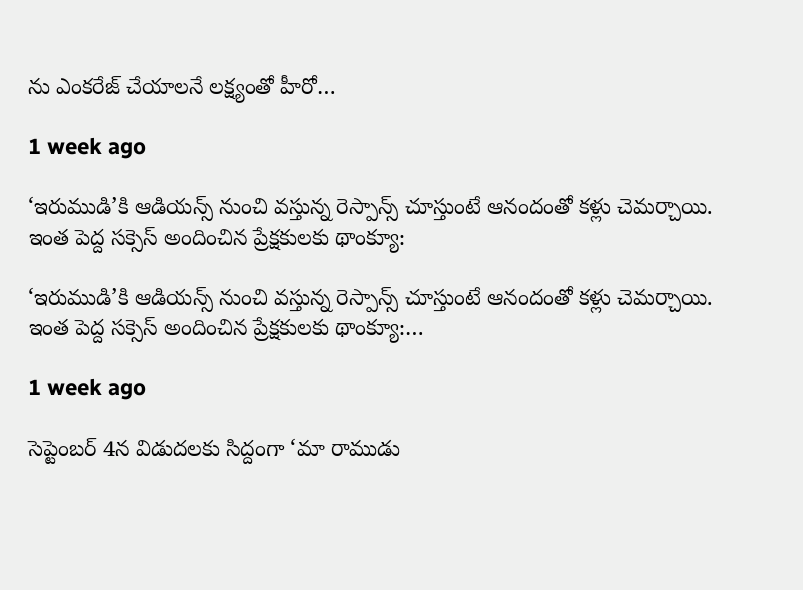ను ఎంకరేజ్ చేయాలనే లక్ష్యంతో హీరో…

1 week ago

‘ఇరుముడి’కి ఆడియన్స్ నుంచి వస్తున్న రెస్పాన్స్ చూస్తుంటే ఆనందంతో కళ్లు చెమర్చాయి. ఇంత పెద్ద సక్సెస్ అందించిన ప్రేక్షకులకు థాంక్యూ:

‘ఇరుముడి’కి ఆడియన్స్ నుంచి వస్తున్న రెస్పాన్స్ చూస్తుంటే ఆనందంతో కళ్లు చెమర్చాయి. ఇంత పెద్ద సక్సెస్ అందించిన ప్రేక్షకులకు థాంక్యూ:…

1 week ago

సెప్టెంబర్ 4న విడుదలకు సిద్దంగా ‘మా రాముడు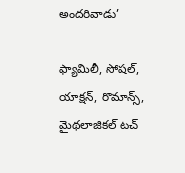అందరివాడు’

ఫ్యామిలీ, సోషల్, యాక్షన్, రొమాన్స్, మైథలాజికల్ టచ్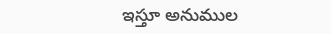ఇస్తూ అనుముల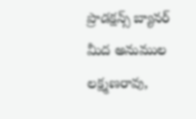ప్రొడక్షన్స్ బ్యానర్ మీద అనుముల లక్ష్మణరావు,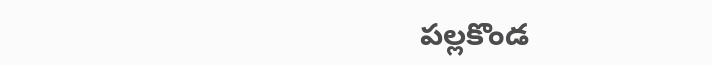పల్లకొండ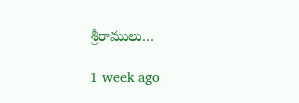శ్రీరాములు…

1 week ago